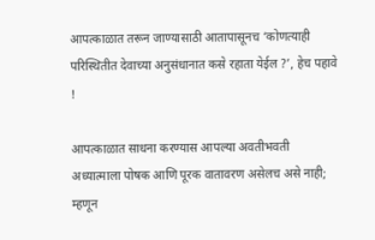आपत्काळात तरून जाण्यासाठी आतापासूनच ‘कोणत्याही परिस्थितीत देवाच्या अनुसंधानात कसे रहाता येईल ?’, हेच पहावे !

आपत्काळात साधना करण्यास आपल्या अवतीभवती अध्यात्माला पोषक आणि पूरक वातावरण असेलच असे नाही; म्हणून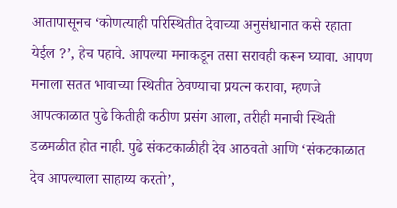आतापासूनच ‘कोणत्याही परिस्थितीत देवाच्या अनुसंधानात कसे रहाता येईल ?’, हेच पहावे. आपल्या मनाकडून तसा सरावही करून घ्यावा. आपण मनाला सतत भावाच्या स्थितीत ठेवण्याचा प्रयत्न करावा, म्हणजे आपत्काळात पुढे कितीही कठीण प्रसंग आला, तरीही मनाची स्थिती डळमळीत होत नाही. पुढे संकटकाळीही देव आठवतो आणि ‘संकटकाळात देव आपल्याला साहाय्य करतो’,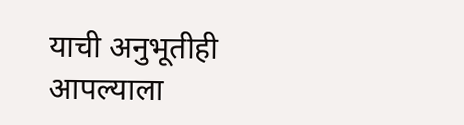याची अनुभूतीही आपल्याला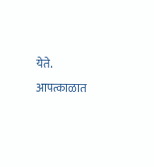येते. आपत्काळात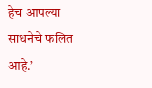हेच आपल्या साधनेचे फलित आहे.’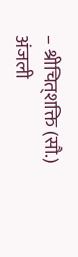– श्रीचित्‌शक्ति (सौ.) अंजली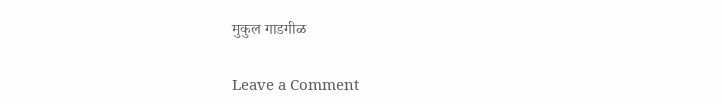मुकुल गाडगीळ

Leave a Comment